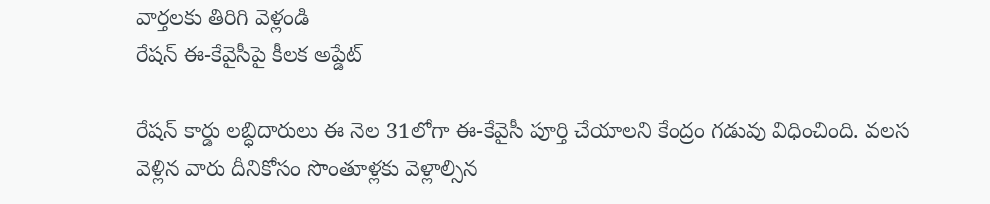వార్తలకు తిరిగి వెళ్లండి
రేషన్ ఈ-కేవైసీపై కీలక అప్డేట్

రేషన్ కార్డు లబ్ధిదారులు ఈ నెల 31లోగా ఈ-కేవైసీ పూర్తి చేయాలని కేంద్రం గడువు విధించింది. వలస వెళ్లిన వారు దీనికోసం సొంతూళ్లకు వెళ్లాల్సిన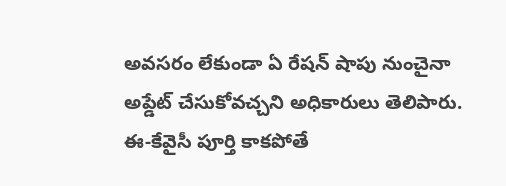అవసరం లేకుండా ఏ రేషన్ షాపు నుంచైనా అప్డేట్ చేసుకోవచ్చని అధికారులు తెలిపారు.
ఈ-కేవైసీ పూర్తి కాకపోతే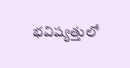భవిష్యత్తులో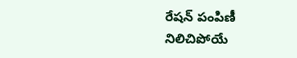రేషన్ పంపిణీ నిలిచిపోయే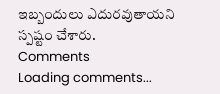ఇబ్బందులు ఎదురవుతాయని స్పష్టం చేశారు.
Comments
Loading comments...